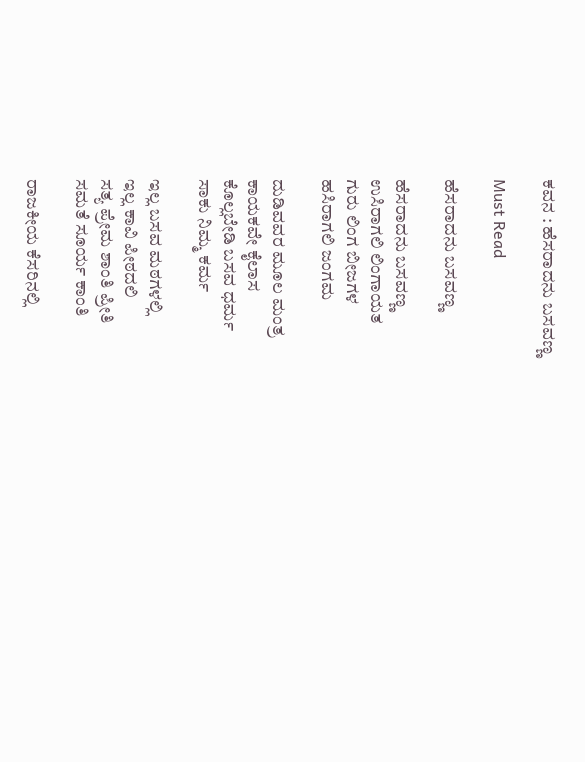ಕವನ : ಹೆಸರಾದನು ಬಸವಣ್ಣ

Must Read

ಹೆಸರಾದನು ಬಸವಣ್ಣ

ಹೆಸರಾದನು ಬಸವಣ್ಣ
ಉಸಿರಾಗಲಿ ಲಿಂಗಾಯತ
ಗುರು ಲಿಂಗ ಬೀಜಗಳ
ಹಸಿರಾಗಲಿ ಜಂಗಮ

ದುಡಿವವರ ಮೂಲ ಮಂತ್ರ
ಕಾಯಕವೇ ಕೈಲಾಸ
ಕೊಲ್ಲಬೇಡಿ ಬಸವ ಧರ್ಮ
ಸಾಕು ನಿಮ್ಮ ಕರ್ಮ

ಇಲ್ಲ ಬಸವ ಮಠಗಳಲ್ಲಿ
ಇಲ್ಲ ಕಾವಿ ಪೀಠದಲಿ
ಸತ್ಯ ಪ್ರೇಮ ಶಾಂತಿ ಪ್ರೀತಿ
ಸಮತೆ ಸೂರ್ಯ ಕಾಂತಿ

ರಾಜಕೀಯ ಕೆಸರಿನಲ್ಲಿ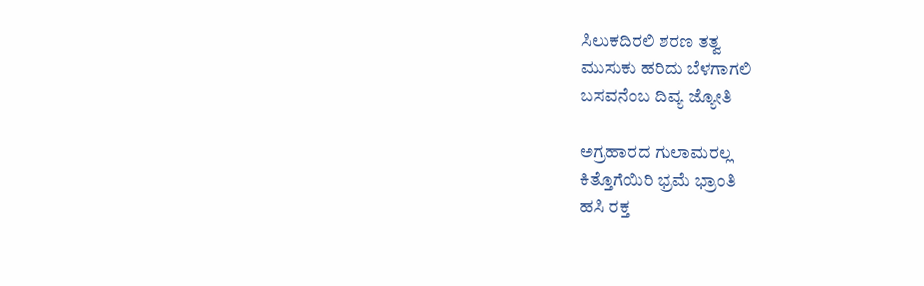ಸಿಲುಕದಿರಲಿ ಶರಣ ತತ್ವ
ಮುಸುಕು ಹರಿದು ಬೆಳಗಾಗಲಿ
ಬಸವನೆಂಬ ದಿವ್ಯ ಜ್ಯೋತಿ

ಅಗ್ರಹಾರದ ಗುಲಾಮರಲ್ಲ
ಕಿತ್ತೊಗೆಯಿರಿ ಭ್ರಮೆ ಭ್ರಾಂತಿ
ಹಸಿ ರಕ್ತ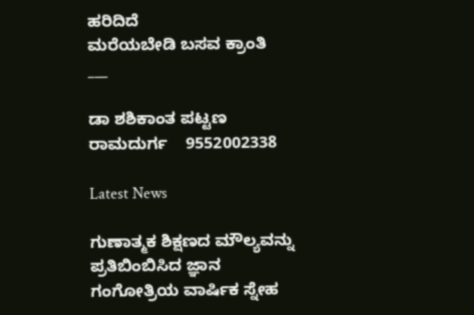ಹರಿದಿದೆ
ಮರೆಯಬೇಡಿ ಬಸವ ಕ್ರಾಂತಿ
___

ಡಾ ಶಶಿಕಾಂತ ಪಟ್ಟಣ ರಾಮದುರ್ಗ    9552002338

Latest News

ಗುಣಾತ್ಮಕ ಶಿಕ್ಷಣದ ಮೌಲ್ಯವನ್ನು ಪ್ರತಿಬಿಂಬಿಸಿದ ಜ್ಞಾನ ಗಂಗೋತ್ರಿಯ ವಾರ್ಷಿಕ ಸ್ನೇಹ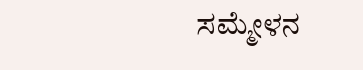ಸಮ್ಮೇಳನ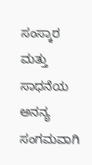ಸಂಸ್ಕಾರ ಮತ್ತು ಸಾಧನೆಯ ಅನನ್ಯ ಸಂಗಮವಾಗಿ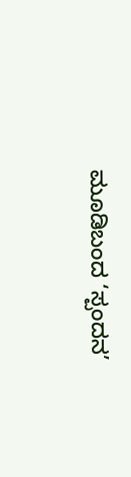ಮೂಡಿಬಂದ ‘ಸ್ಪಂದನ’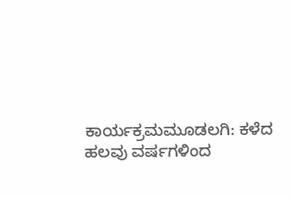ಕಾರ್ಯಕ್ರಮಮೂಡಲಗಿ: ಕಳೆದ ಹಲವು ವರ್ಷಗಳಿಂದ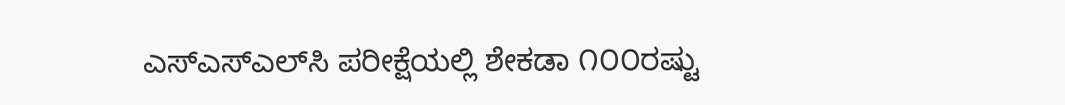ಎಸ್‌ಎಸ್‌ಎಲ್‌ಸಿ ಪರೀಕ್ಷೆಯಲ್ಲಿ ಶೇಕಡಾ ೧೦೦ರಷ್ಟು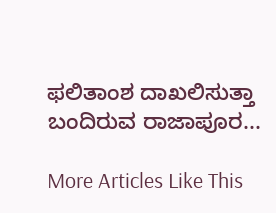ಫಲಿತಾಂಶ ದಾಖಲಿಸುತ್ತಾ ಬಂದಿರುವ ರಾಜಾಪೂರ...

More Articles Like This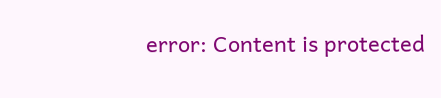error: Content is protected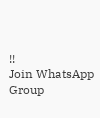!!
Join WhatsApp Group